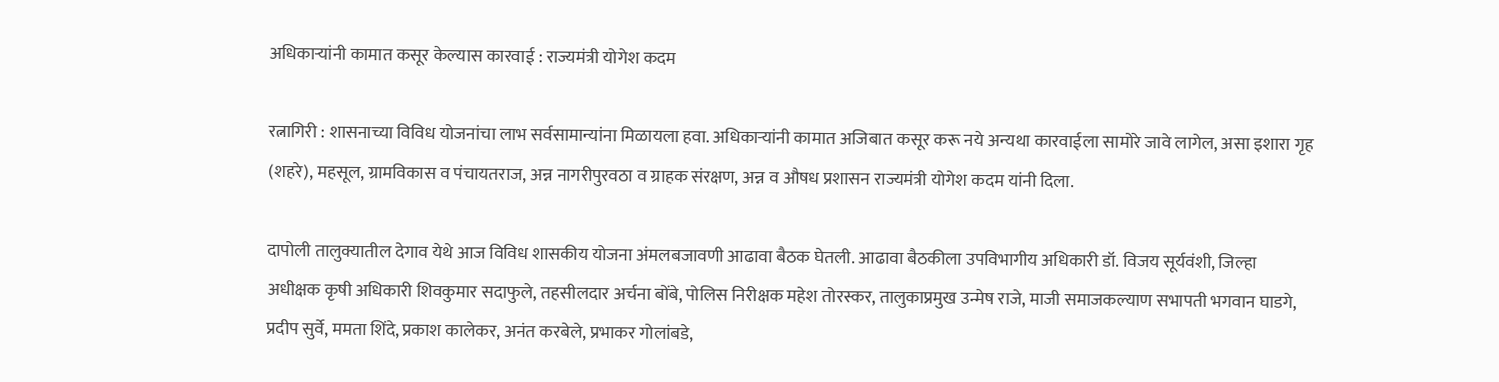अधिकाऱ्यांनी कामात कसूर केल्यास कारवाई : राज्यमंत्री योगेश कदम

रत्नागिरी : शासनाच्या विविध योजनांचा लाभ सर्वसामान्यांना मिळायला हवा. अधिकाऱ्यांनी कामात अजिबात कसूर करू नये अन्यथा कारवाईला सामोरे जावे लागेल, असा इशारा गृह (शहरे), महसूल, ग्रामविकास व पंचायतराज, अन्न नागरीपुरवठा व ग्राहक संरक्षण, अन्न व औषध प्रशासन राज्यमंत्री योगेश कदम यांनी दिला.

दापोली तालुक्यातील देगाव येथे आज विविध शासकीय योजना अंमलबजावणी आढावा बैठक घेतली. आढावा बैठकीला उपविभागीय अधिकारी डॉ. विजय सूर्यवंशी, जिल्हा अधीक्षक कृषी अधिकारी शिवकुमार सदाफुले, तहसीलदार अर्चना बोंबे, पोलिस निरीक्षक महेश तोरस्कर, तालुकाप्रमुख उन्मेष राजे, माजी समाजकल्याण सभापती भगवान घाडगे, प्रदीप सुर्वे, ममता शिंदे, प्रकाश कालेकर, अनंत करबेले, प्रभाकर गोलांबडे,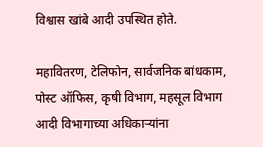विश्वास खांबे आदी उपस्थित होते.

महावितरण, टेलिफोन, सार्वजनिक बांधकाम, पोस्ट ऑफिस, कृषी विभाग, महसूल विभाग आदी विभागाच्या अधिकाऱ्यांना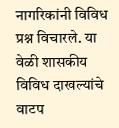नागरिकांनी विविध प्रश्न विचारले. या वेळी शासकीय विविध दाखल्यांचे वाटप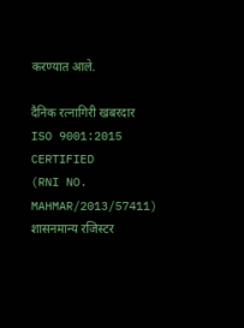करण्यात आले.

दैनिक रत्नागिरी खबरदार
ISO 9001:2015 CERTIFIED
(RNI NO. MAHMAR/2013/57411)
शासनमान्य रजिस्टर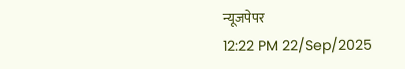न्यूजपेपर
12:22 PM 22/Sep/2025